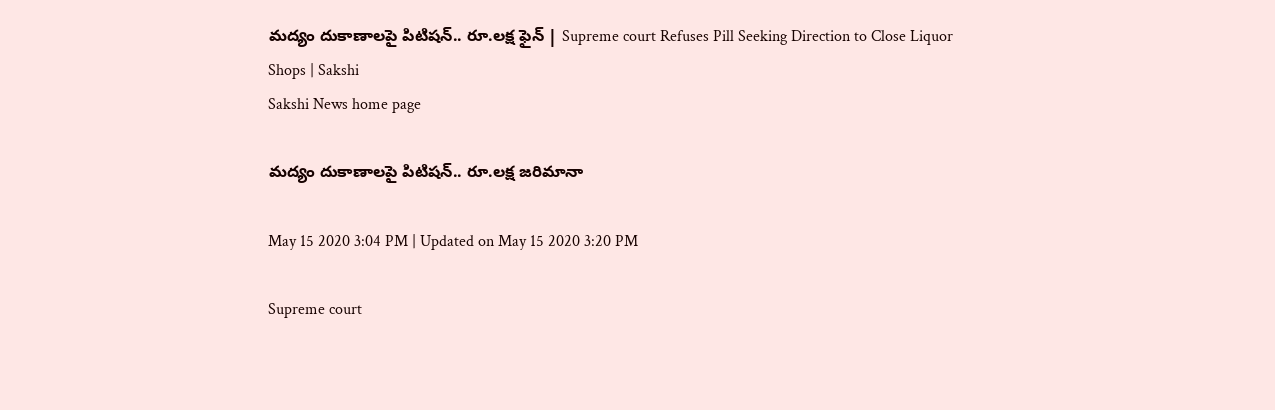మ‌ద్యం దుకాణాల‌పై పిటిష‌న్.. రూ.లక్ష ఫైన్‌ | Supreme court Refuses Pill Seeking Direction to Close Liquor Shops | Sakshi
Sakshi News home page

మ‌ద్యం దుకాణాల‌పై పిటిష‌న్.. రూ.లక్ష జ‌రిమానా

May 15 2020 3:04 PM | Updated on May 15 2020 3:20 PM

Supreme court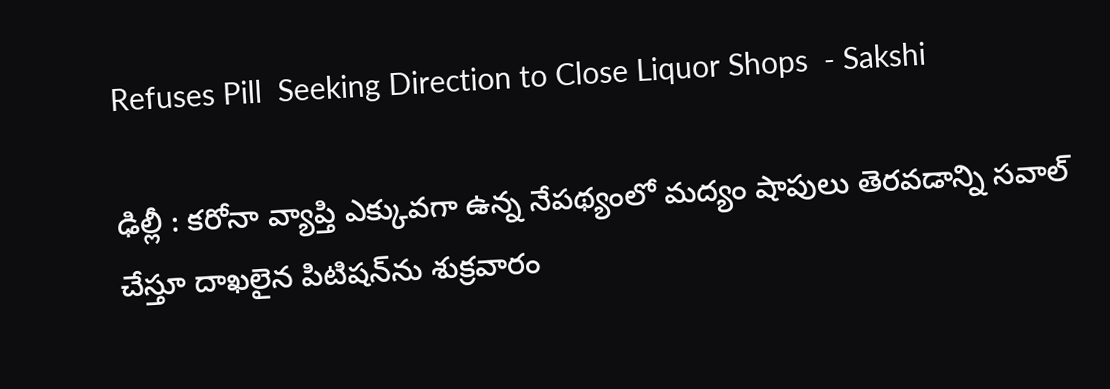Refuses Pill  Seeking Direction to Close Liquor Shops  - Sakshi

ఢిల్లీ : క‌రోనా వ్యాప్తి ఎక్కువ‌గా ఉన్న నేప‌థ్యంలో మ‌ద్యం షాపులు తెర‌వ‌డాన్ని స‌వాల్ చేస్తూ దాఖ‌లైన పిటిష‌న్‌ను శుక్ర‌వారం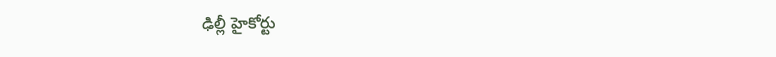ఢిల్లీ హైకోర్టు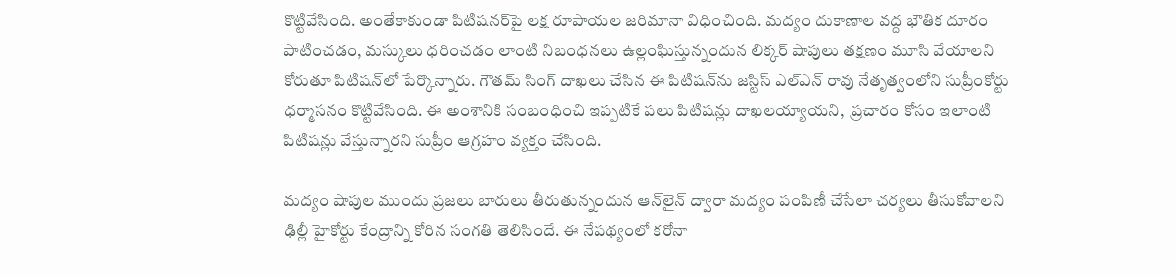కొట్టివేసింది. అంతేకాకుండా పిటిష‌న‌ర్‌పై లక్ష రూపాయ‌ల జ‌రిమానా విధించింది. మ‌ద్యం దుకాణాల వ‌ద్ద భౌతిక దూరం పాటించ‌డం, మ‌స్కులు ధ‌రించ‌డం లాంటి నిబంధ‌న‌లు ఉల్లంఘిస్తున్నందున లిక్క‌ర్ షాపులు త‌క్ష‌ణం మూసి వేయాల‌ని కోరుతూ పిటిష‌న్‌లో పేర్కొన్నారు. గౌతమ్ సింగ్ దాఖలు చేసిన ఈ పిటిషన్‌ను జస్టిస్ ఎల్‌ఎన్ రావు నేతృత్వంలోని సుప్రీంకోర్టు ధర్మాసనం కొట్టివేసింది. ఈ అంశానికి సంబంధించి ఇప్ప‌టికే ప‌లు పిటిష‌న్లు దాఖ‌ల‌య్యాయ‌ని,  ప్ర‌చారం కోసం ఇలాంటి పిటిష‌న్లు వేస్తున్నార‌ని సుప్రీం ఆగ్ర‌హం వ్య‌క్తం చేసింది.

మ‌ద్యం షాపుల ముందు ప్ర‌జ‌లు బారులు తీరుతున్నందున ఆన్‌లైన్ ద్వారా మ‌ద్యం పంపిణీ చేసేలా చ‌ర్య‌లు తీసుకోవాల‌ని ఢిల్లీ హైకోర్టు కేంద్రాన్ని కోరిన సంగ‌తి తెలిసిందే. ఈ నేప‌థ్యంలో క‌రోనా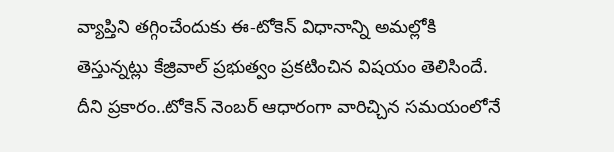వ్యాప్తిని త‌గ్గించేందుకు ఈ-టోకెన్ విధానాన్ని అమల్లోకి తెస్తున్న‌ట్లు కేజ్రివాల్ ప్రభుత్వం ప్ర‌క‌టించిన విష‌యం తెలిసిందే. దీని ప్ర‌కారం..టోకెన్ నెంబ‌ర్ ఆధారంగా వారిచ్చిన స‌మ‌యంలోనే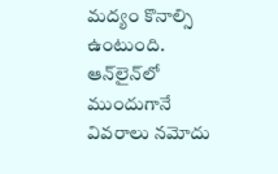మ‌ద్యం కొనాల్సి ఉంటుంది. ఆన్‌లైన్‌లో ముందుగానే వివ‌రాలు న‌మోదు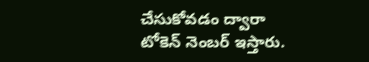చేసుకోవ‌డం ద్వారా టోకెన్ నెంబ‌ర్ ఇస్తారు.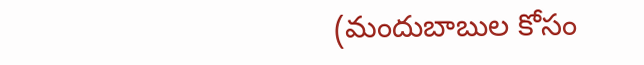(మందుబాబుల కోసం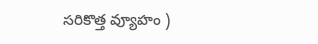స‌రికొత్త వ్యూహం )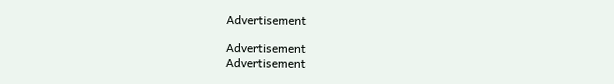Advertisement

Advertisement
Advertisement